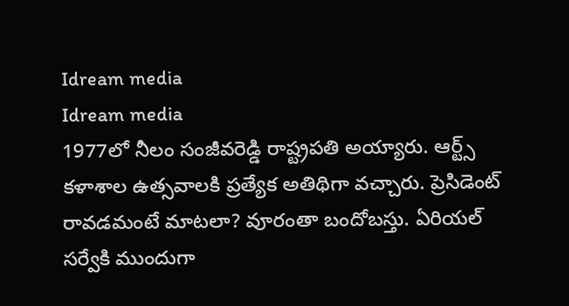Idream media
Idream media
1977లో నీలం సంజీవరెడ్డి రాష్ట్రపతి అయ్యారు. ఆర్ట్స్ కళాశాల ఉత్సవాలకి ప్రత్యేక అతిథిగా వచ్చారు. ప్రెసిడెంట్ రావడమంటే మాటలా? వూరంతా బందోబస్తు. ఏరియల్ సర్వేకి ముందుగా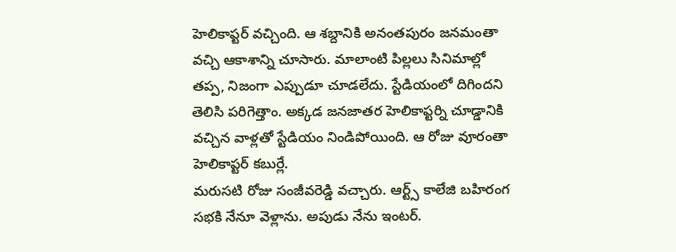హెలికాప్టర్ వచ్చింది. ఆ శబ్దానికి అనంతపురం జనమంతా వచ్చి ఆకాశాన్ని చూసారు. మాలాంటి పిల్లలు సినిమాల్లో తప్ప, నిజంగా ఎప్పుడూ చూడలేదు. స్టేడియంలో దిగిందని తెలిసి పరిగెత్తాం. అక్కడ జనజాతర హెలికాప్టర్ని చూడ్డానికి వచ్చిన వాళ్లతో స్టేడియం నిండిపోయింది. ఆ రోజు వూరంతా హెలికాప్టర్ కబుర్లే.
మరుసటి రోజు సంజీవరెడ్డి వచ్చారు. ఆర్ట్స్ కాలేజి బహిరంగ సభకి నేనూ వెళ్లాను. అపుడు నేను ఇంటర్.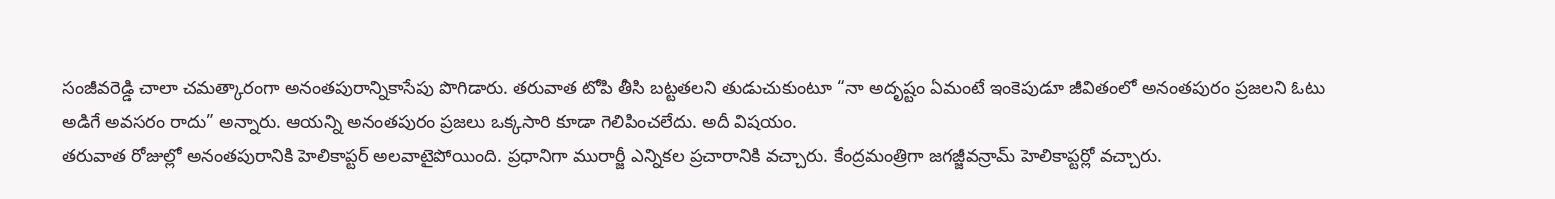సంజీవరెడ్డి చాలా చమత్కారంగా అనంతపురాన్నికాసేపు పొగిడారు. తరువాత టోపి తీసి బట్టతలని తుడుచుకుంటూ “నా అదృష్టం ఏమంటే ఇంకెపుడూ జీవితంలో అనంతపురం ప్రజలని ఓటు అడిగే అవసరం రాదు” అన్నారు. ఆయన్ని అనంతపురం ప్రజలు ఒక్కసారి కూడా గెలిపించలేదు. అదీ విషయం.
తరువాత రోజుల్లో అనంతపురానికి హెలికాప్టర్ అలవాటైపోయింది. ప్రధానిగా మురార్జీ ఎన్నికల ప్రచారానికి వచ్చారు. కేంద్రమంత్రిగా జగజ్జీవన్రామ్ హెలికాప్టర్లో వచ్చారు.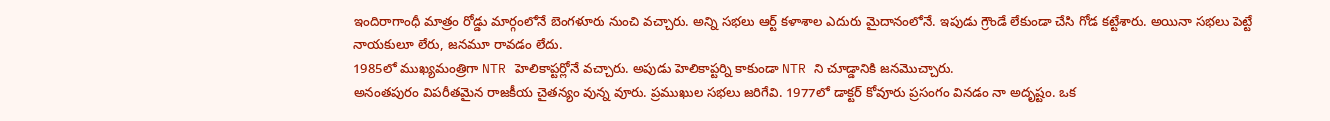ఇందిరాగాంధీ మాత్రం రోడ్డు మార్గంలోనే బెంగళూరు నుంచి వచ్చారు. అన్ని సభలు ఆర్ట్ కళాశాల ఎదురు మైదానంలోనే. ఇపుడు గ్రౌండే లేకుండా చేసి గోడ కట్టేశారు. అయినా సభలు పెట్టే నాయకులూ లేరు, జనమూ రావడం లేదు.
1985లో ముఖ్యమంత్రిగా NTR హెలికాప్టర్లోనే వచ్చారు. అపుడు హెలికాప్టర్ని కాకుండా NTR ని చూడ్డానికి జనమొచ్చారు.
అనంతపురం విపరీతమైన రాజకీయ చైతన్యం వున్న వూరు. ప్రముఖుల సభలు జరిగేవి. 1977లో డాక్టర్ కోవూరు ప్రసంగం వినడం నా అదృష్టం. ఒక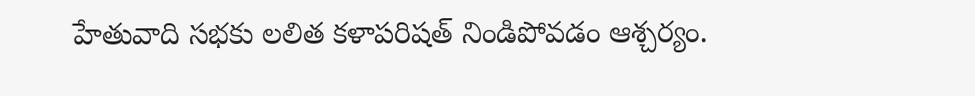హేతువాది సభకు లలిత కళాపరిషత్ నిండిపోవడం ఆశ్చర్యం.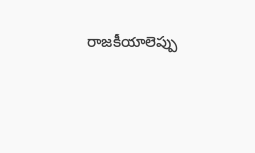రాజకీయాలెప్పు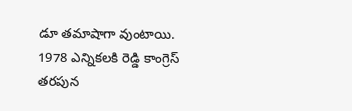డూ తమాషాగా వుంటాయి. 1978 ఎన్నికలకి రెడ్డి కాంగ్రెస్ తరపున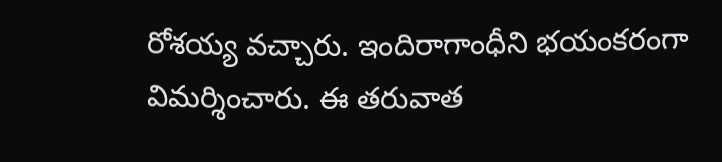రోశయ్య వచ్చారు. ఇందిరాగాంధీని భయంకరంగా విమర్శించారు. ఈ తరువాత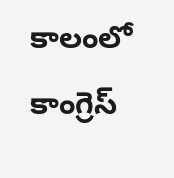కాలంలో కాంగ్రెస్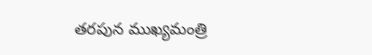తరపున ముఖ్యమంత్రి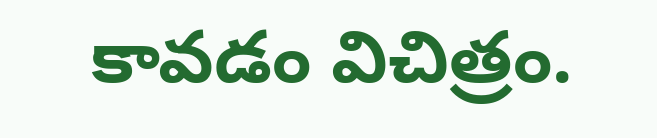కావడం విచిత్రం.